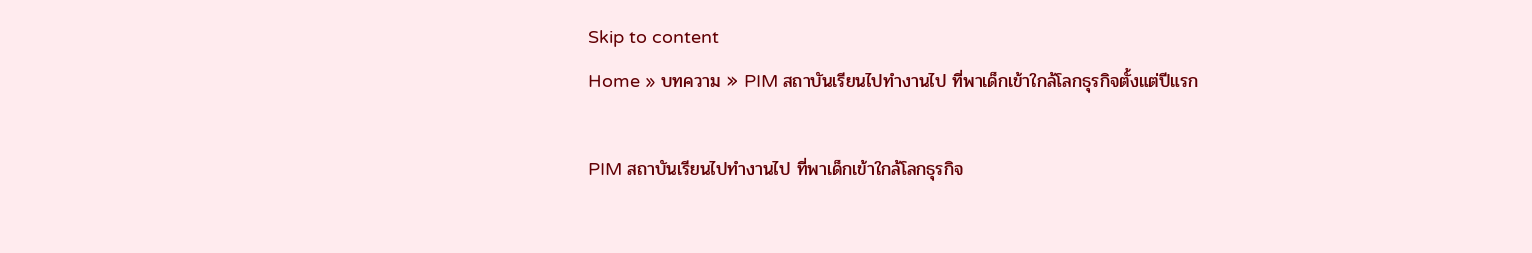Skip to content
Home » บทความ » PIM สถาบันเรียนไปทำงานไป ที่พาเด็กเข้าใกล้โลกธุรกิจตั้งแต่ปีแรก

PIM สถาบันเรียนไปทำงานไป ที่พาเด็กเข้าใกล้โลกธุรกิจ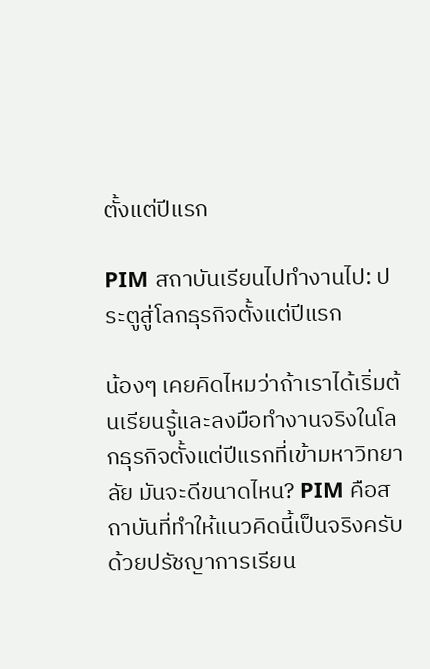ตั้งแต่ปีแรก

PIM สถาบันเรียนไปทำงานไป: ประตูสู่โลกธุรกิจตั้งแต่ปีแรก

น้องๆ เคยคิดไหมว่าถ้าเราได้เริ่มต้นเรียนรู้และลงมือทำงานจริงในโลกธุรกิจตั้งแต่ปีแรกที่เข้ามหาวิทยาลัย มันจะดีขนาดไหน? PIM คือสถาบันที่ทำให้แนวคิดนี้เป็นจริงครับ ด้วยปรัชญาการเรียน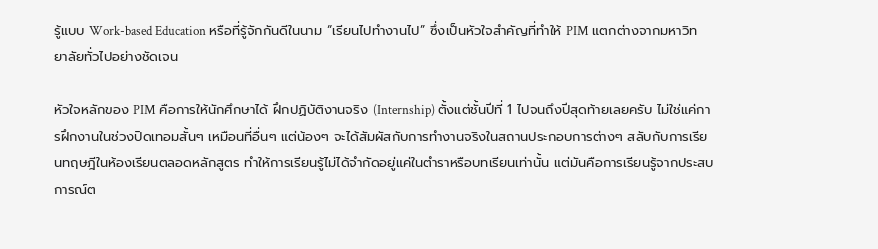รู้แบบ Work-based Education หรือที่รู้จักกันดีในนาม “เรียนไปทำงานไป” ซึ่งเป็นหัวใจสำคัญที่ทำให้ PIM แตกต่างจากมหาวิทยาลัยทั่วไปอย่างชัดเจน

หัวใจหลักของ PIM คือการให้นักศึกษาได้ ฝึกปฏิบัติงานจริง (Internship) ตั้งแต่ชั้นปีที่ 1 ไปจนถึงปีสุดท้ายเลยครับ ไม่ใช่แค่การฝึกงานในช่วงปิดเทอมสั้นๆ เหมือนที่อื่นๆ แต่น้องๆ จะได้สัมผัสกับการทำงานจริงในสถานประกอบการต่างๆ สลับกับการเรียนทฤษฎีในห้องเรียนตลอดหลักสูตร ทำให้การเรียนรู้ไม่ได้จำกัดอยู่แค่ในตำราหรือบทเรียนเท่านั้น แต่มันคือการเรียนรู้จากประสบการณ์ต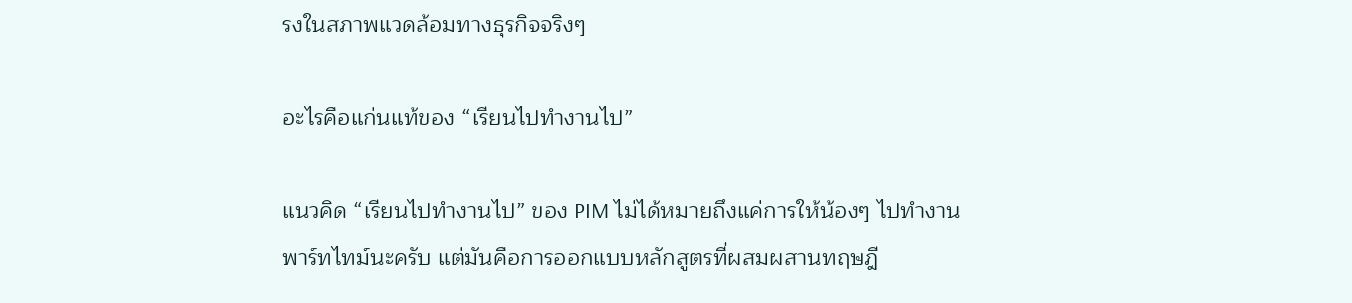รงในสภาพแวดล้อมทางธุรกิจจริงๆ

อะไรคือแก่นแท้ของ “เรียนไปทำงานไป”

แนวคิด “เรียนไปทำงานไป” ของ PIM ไม่ได้หมายถึงแค่การให้น้องๆ ไปทำงานพาร์ทไทม์นะครับ แต่มันคือการออกแบบหลักสูตรที่ผสมผสานทฤษฎี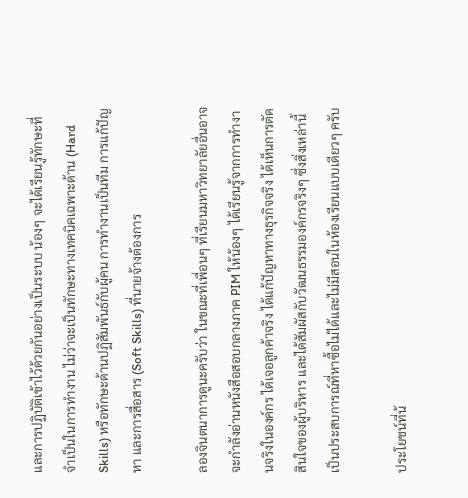และการปฏิบัติเข้าไว้ด้วยกันอย่างเป็นระบบ น้องๆ จะได้เรียนรู้ทักษะที่จำเป็นในการทำงาน ไม่ว่าจะเป็นทักษะทางเทคนิคเฉพาะด้าน (Hard Skills) หรือทักษะด้านปฏิสัมพันธ์กับผู้คน การทำงานเป็นทีม การแก้ปัญหา และการสื่อสาร (Soft Skills) ที่นายจ้างต้องการ

ลองจินตนาการดูนะครับว่า ในขณะที่เพื่อนๆ ที่เรียนมหาวิทยาลัยอื่นอาจจะกำลังอ่านหนังสือสอบกลางภาค PIM ให้น้องๆ ได้เรียนรู้จากการทำงานจริงในองค์กร ได้เจอลูกค้าจริง ได้แก้ปัญหาทางธุรกิจจริง ได้เห็นการตัดสินใจของผู้บริหาร และได้สัมผัสกับวัฒนธรรมองค์กรจริงๆ ซึ่งสิ่งเหล่านี้เป็นประสบการณ์ที่หาซื้อไม่ได้และไม่มีสอนในห้องเรียนแบบเดียวๆ ครับ

ประโยชน์ที่น้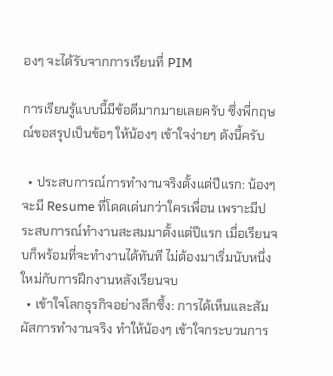องๆ จะได้รับจากการเรียนที่ PIM

การเรียนรู้แบบนี้มีข้อดีมากมายเลยครับ ซึ่งพี่กฤษณ์ขอสรุปเป็นข้อๆ ให้น้องๆ เข้าใจง่ายๆ ดังนี้ครับ

  • ประสบการณ์การทำงานจริงตั้งแต่ปีแรก: น้องๆ จะมี Resume ที่โดดเด่นกว่าใครเพื่อน เพราะมีประสบการณ์ทำงานสะสมมาตั้งแต่ปีแรก เมื่อเรียนจบก็พร้อมที่จะทำงานได้ทันที ไม่ต้องมาเริ่มนับหนึ่งใหม่กับการฝึกงานหลังเรียนจบ
  • เข้าใจโลกธุรกิจอย่างลึกซึ้ง: การได้เห็นและสัมผัสการทำงานจริง ทำให้น้องๆ เข้าใจกระบวนการ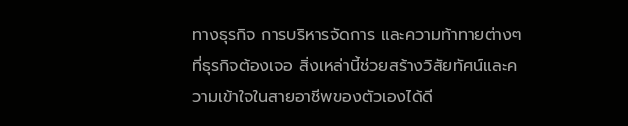ทางธุรกิจ การบริหารจัดการ และความท้าทายต่างๆ ที่ธุรกิจต้องเจอ สิ่งเหล่านี้ช่วยสร้างวิสัยทัศน์และความเข้าใจในสายอาชีพของตัวเองได้ดี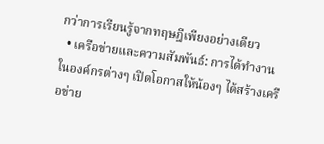กว่าการเรียนรู้จากทฤษฎีเพียงอย่างเดียว
  • เครือข่ายและความสัมพันธ์: การได้ทำงานในองค์กรต่างๆ เปิดโอกาสให้น้องๆ ได้สร้างเครือข่าย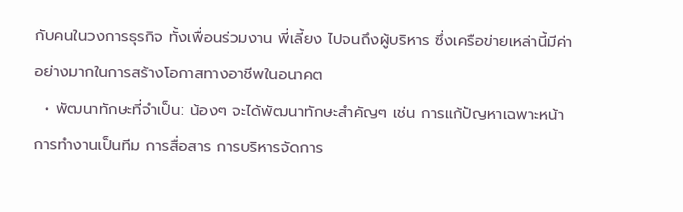กับคนในวงการธุรกิจ ทั้งเพื่อนร่วมงาน พี่เลี้ยง ไปจนถึงผู้บริหาร ซึ่งเครือข่ายเหล่านี้มีค่าอย่างมากในการสร้างโอกาสทางอาชีพในอนาคต
  • พัฒนาทักษะที่จำเป็น: น้องๆ จะได้พัฒนาทักษะสำคัญๆ เช่น การแก้ปัญหาเฉพาะหน้า การทำงานเป็นทีม การสื่อสาร การบริหารจัดการ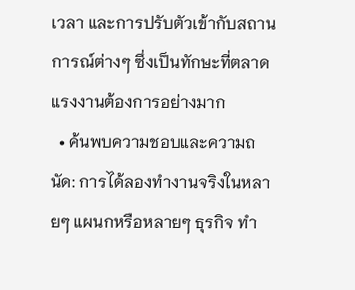เวลา และการปรับตัวเข้ากับสถานการณ์ต่างๆ ซึ่งเป็นทักษะที่ตลาดแรงงานต้องการอย่างมาก
  • ค้นพบความชอบและความถนัด: การได้ลองทำงานจริงในหลายๆ แผนกหรือหลายๆ ธุรกิจ ทำ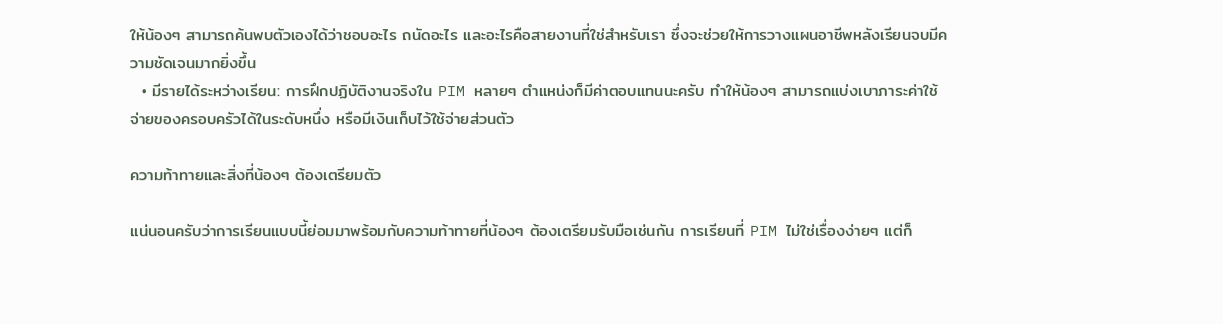ให้น้องๆ สามารถค้นพบตัวเองได้ว่าชอบอะไร ถนัดอะไร และอะไรคือสายงานที่ใช่สำหรับเรา ซึ่งจะช่วยให้การวางแผนอาชีพหลังเรียนจบมีความชัดเจนมากยิ่งขึ้น
  • มีรายได้ระหว่างเรียน: การฝึกปฏิบัติงานจริงใน PIM หลายๆ ตำแหน่งก็มีค่าตอบแทนนะครับ ทำให้น้องๆ สามารถแบ่งเบาภาระค่าใช้จ่ายของครอบครัวได้ในระดับหนึ่ง หรือมีเงินเก็บไว้ใช้จ่ายส่วนตัว

ความท้าทายและสิ่งที่น้องๆ ต้องเตรียมตัว

แน่นอนครับว่าการเรียนแบบนี้ย่อมมาพร้อมกับความท้าทายที่น้องๆ ต้องเตรียมรับมือเช่นกัน การเรียนที่ PIM ไม่ใช่เรื่องง่ายๆ แต่ก็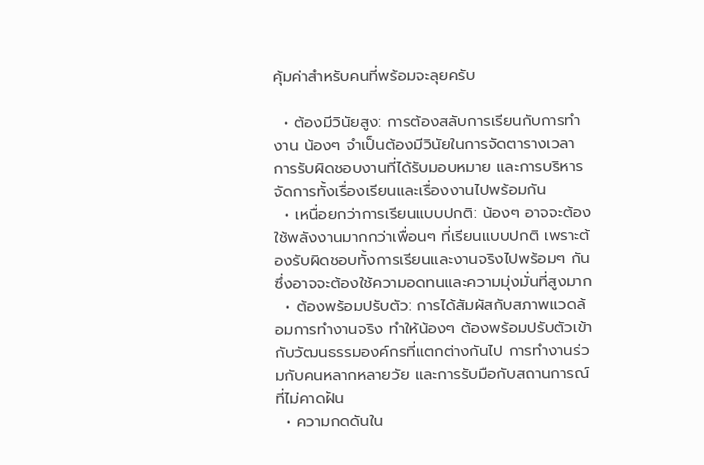คุ้มค่าสำหรับคนที่พร้อมจะลุยครับ

  • ต้องมีวินัยสูง: การต้องสลับการเรียนกับการทำงาน น้องๆ จำเป็นต้องมีวินัยในการจัดตารางเวลา การรับผิดชอบงานที่ได้รับมอบหมาย และการบริหารจัดการทั้งเรื่องเรียนและเรื่องงานไปพร้อมกัน
  • เหนื่อยกว่าการเรียนแบบปกติ: น้องๆ อาจจะต้องใช้พลังงานมากกว่าเพื่อนๆ ที่เรียนแบบปกติ เพราะต้องรับผิดชอบทั้งการเรียนและงานจริงไปพร้อมๆ กัน ซึ่งอาจจะต้องใช้ความอดทนและความมุ่งมั่นที่สูงมาก
  • ต้องพร้อมปรับตัว: การได้สัมผัสกับสภาพแวดล้อมการทำงานจริง ทำให้น้องๆ ต้องพร้อมปรับตัวเข้ากับวัฒนธรรมองค์กรที่แตกต่างกันไป การทำงานร่วมกับคนหลากหลายวัย และการรับมือกับสถานการณ์ที่ไม่คาดฝัน
  • ความกดดันใน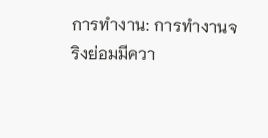การทำงาน: การทำงานจริงย่อมมีควา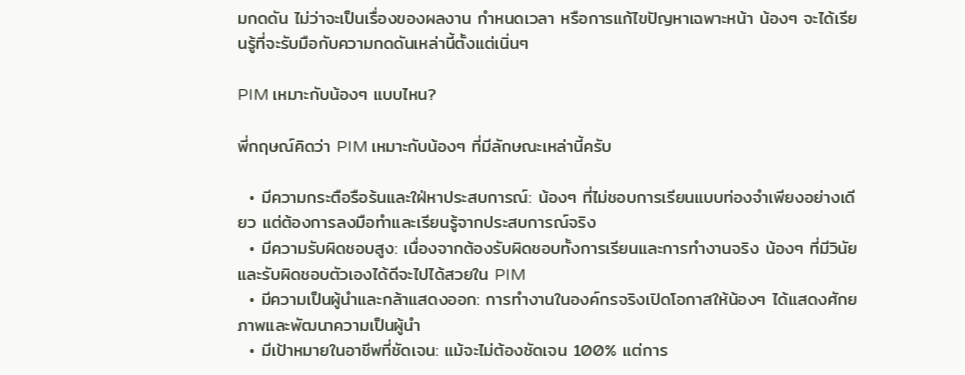มกดดัน ไม่ว่าจะเป็นเรื่องของผลงาน กำหนดเวลา หรือการแก้ไขปัญหาเฉพาะหน้า น้องๆ จะได้เรียนรู้ที่จะรับมือกับความกดดันเหล่านี้ตั้งแต่เนิ่นๆ

PIM เหมาะกับน้องๆ แบบไหน?

พี่กฤษณ์คิดว่า PIM เหมาะกับน้องๆ ที่มีลักษณะเหล่านี้ครับ

  • มีความกระตือรือร้นและใฝ่หาประสบการณ์: น้องๆ ที่ไม่ชอบการเรียนแบบท่องจำเพียงอย่างเดียว แต่ต้องการลงมือทำและเรียนรู้จากประสบการณ์จริง
  • มีความรับผิดชอบสูง: เนื่องจากต้องรับผิดชอบทั้งการเรียนและการทำงานจริง น้องๆ ที่มีวินัยและรับผิดชอบตัวเองได้ดีจะไปได้สวยใน PIM
  • มีความเป็นผู้นำและกล้าแสดงออก: การทำงานในองค์กรจริงเปิดโอกาสให้น้องๆ ได้แสดงศักยภาพและพัฒนาความเป็นผู้นำ
  • มีเป้าหมายในอาชีพที่ชัดเจน: แม้จะไม่ต้องชัดเจน 100% แต่การ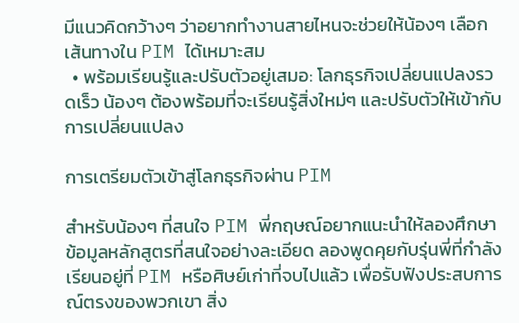มีแนวคิดกว้างๆ ว่าอยากทำงานสายไหนจะช่วยให้น้องๆ เลือกเส้นทางใน PIM ได้เหมาะสม
  • พร้อมเรียนรู้และปรับตัวอยู่เสมอ: โลกธุรกิจเปลี่ยนแปลงรวดเร็ว น้องๆ ต้องพร้อมที่จะเรียนรู้สิ่งใหม่ๆ และปรับตัวให้เข้ากับการเปลี่ยนแปลง

การเตรียมตัวเข้าสู่โลกธุรกิจผ่าน PIM

สำหรับน้องๆ ที่สนใจ PIM พี่กฤษณ์อยากแนะนำให้ลองศึกษาข้อมูลหลักสูตรที่สนใจอย่างละเอียด ลองพูดคุยกับรุ่นพี่ที่กำลังเรียนอยู่ที่ PIM หรือศิษย์เก่าที่จบไปแล้ว เพื่อรับฟังประสบการณ์ตรงของพวกเขา สิ่ง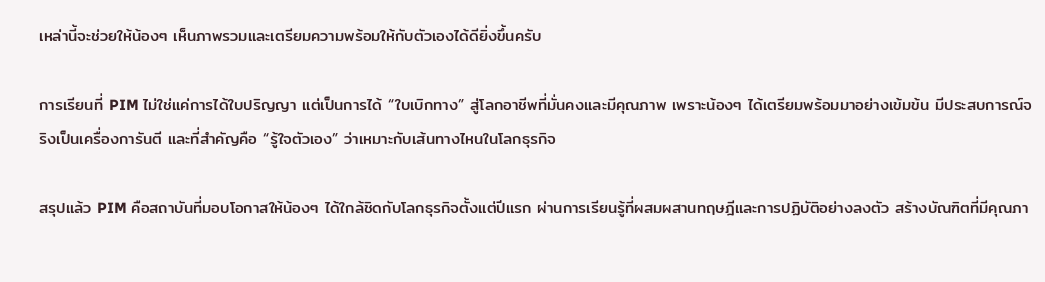เหล่านี้จะช่วยให้น้องๆ เห็นภาพรวมและเตรียมความพร้อมให้กับตัวเองได้ดียิ่งขึ้นครับ

การเรียนที่ PIM ไม่ใช่แค่การได้ใบปริญญา แต่เป็นการได้ “ใบเบิกทาง” สู่โลกอาชีพที่มั่นคงและมีคุณภาพ เพราะน้องๆ ได้เตรียมพร้อมมาอย่างเข้มข้น มีประสบการณ์จริงเป็นเครื่องการันตี และที่สำคัญคือ “รู้ใจตัวเอง” ว่าเหมาะกับเส้นทางไหนในโลกธุรกิจ

สรุปแล้ว PIM คือสถาบันที่มอบโอกาสให้น้องๆ ได้ใกล้ชิดกับโลกธุรกิจตั้งแต่ปีแรก ผ่านการเรียนรู้ที่ผสมผสานทฤษฎีและการปฏิบัติอย่างลงตัว สร้างบัณฑิตที่มีคุณภา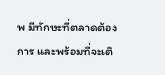พ มีทักษะที่ตลาดต้องการ และพร้อมที่จะเติ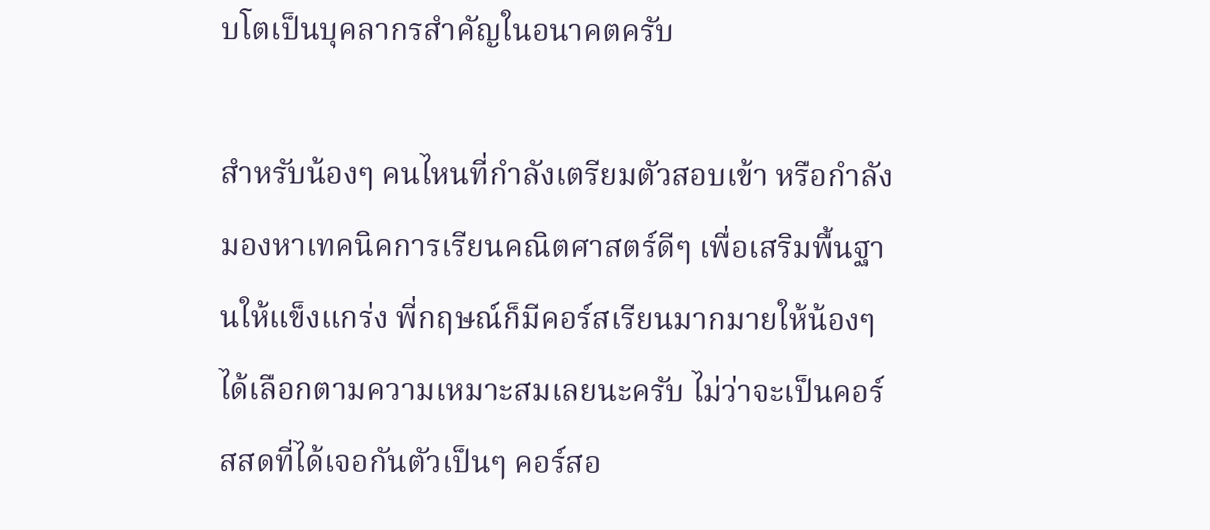บโตเป็นบุคลากรสำคัญในอนาคตครับ

สำหรับน้องๆ คนไหนที่กำลังเตรียมตัวสอบเข้า หรือกำลังมองหาเทคนิคการเรียนคณิตศาสตร์ดีๆ เพื่อเสริมพื้นฐานให้แข็งแกร่ง พี่กฤษณ์ก็มีคอร์สเรียนมากมายให้น้องๆ ได้เลือกตามความเหมาะสมเลยนะครับ ไม่ว่าจะเป็นคอร์สสดที่ได้เจอกันตัวเป็นๆ คอร์สอ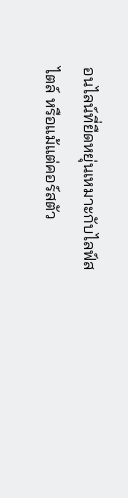อนไลน์ที่ยืดหยุ่นเหมาะกับไลฟ์สไตล์ หรือแม้แต่คอร์สตัว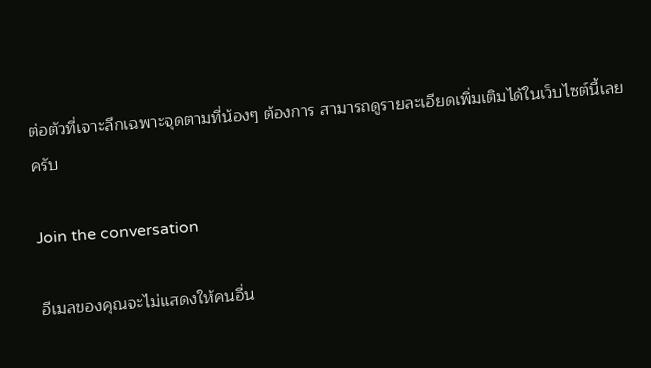ต่อตัวที่เจาะลึกเฉพาะจุดตามที่น้องๆ ต้องการ สามารถดูรายละเอียดเพิ่มเติมได้ในเว็บไซต์นี้เลยครับ

Join the conversation

อีเมลของคุณจะไม่แสดงให้คนอื่น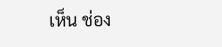เห็น ช่อง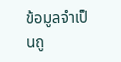ข้อมูลจำเป็นถู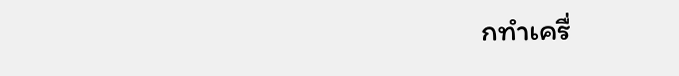กทำเครื่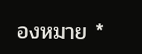องหมาย *